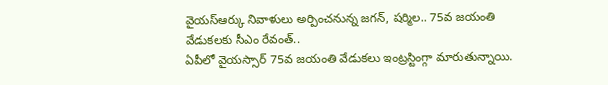వైయస్ఆర్కు నివాళులు అర్పించనున్న జగన్, షర్మిల.. 75వ జయంతి వేడుకలకు సీఎం రేవంత్..
ఏపీలో వైయస్సార్ 75వ జయంతి వేడుకలు ఇంట్రస్టింగ్గా మారుతున్నాయి.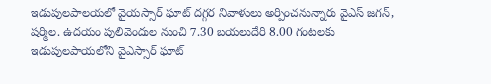ఇడుపులపాలయలో వైయస్సార్ ఘాట్ దగ్గర నివాళులు అర్పించనున్నారు వైఎస్ జగన్, షర్మిల. ఉదయం పులివెందుల నుంచి 7.30 బయలుదేరి 8.00 గంటలకు ఇడుపులపాయలోని వైఎస్సార్ ఘాట్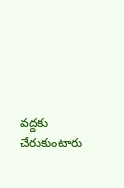వద్దకు చేరుకుంటారు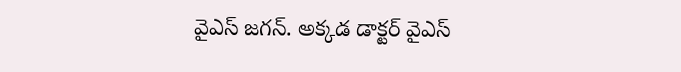వైఎస్ జగన్. అక్కడ డాక్టర్ వైఎస్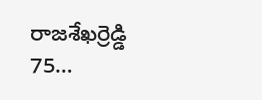రాజశేఖర్రెడ్డి 75…